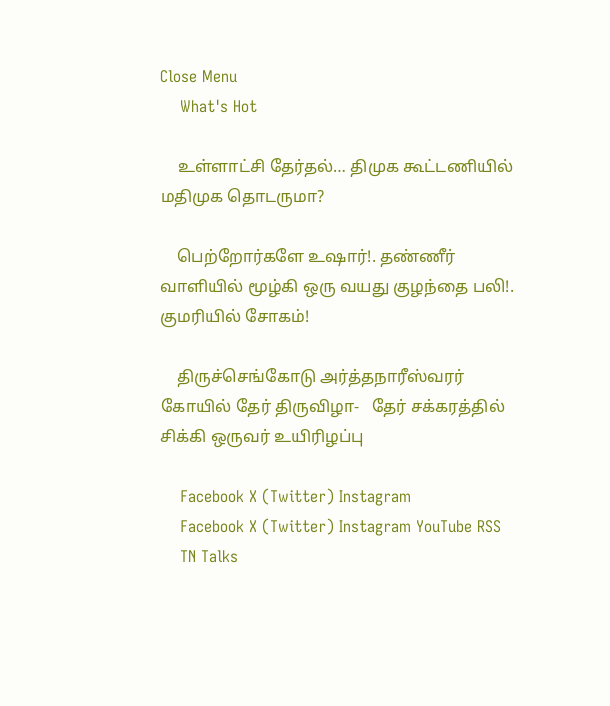Close Menu
    What's Hot

    உள்ளாட்சி தேர்தல்… திமுக கூட்டணியில் மதிமுக தொடருமா?

    பெற்றோர்களே உஷார்!. தண்ணீர் வாளியில் மூழ்கி ஒரு வயது குழந்தை பலி!. குமரியில் சோகம்!

    திருச்செங்கோடு அர்த்தநாரீஸ்வரர் கோயில் தேர் திருவிழா-   தேர் சக்கரத்தில் சிக்கி ஒருவர் உயிரிழப்பு

    Facebook X (Twitter) Instagram
    Facebook X (Twitter) Instagram YouTube RSS
    TN Talks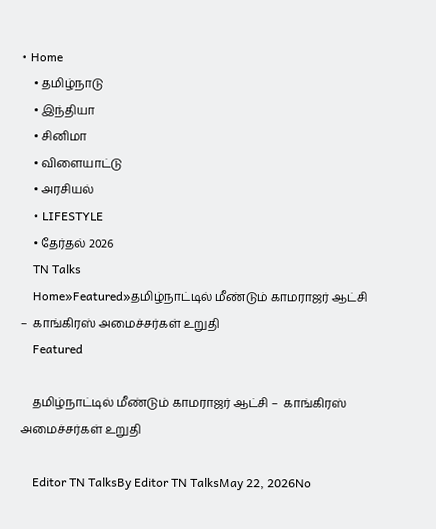• Home
    • தமிழ்நாடு
    • இந்தியா
    • சினிமா
    • விளையாட்டு
    • அரசியல்
    • LIFESTYLE
    • தேர்தல் 2026
    TN Talks
    Home»Featured»தமிழ்நாட்டில் மீண்டும் காமராஜர் ஆட்சி –  காங்கிரஸ் அமைச்சர்கள் உறுதி
    Featured

    தமிழ்நாட்டில் மீண்டும் காமராஜர் ஆட்சி –  காங்கிரஸ் அமைச்சர்கள் உறுதி

    Editor TN TalksBy Editor TN TalksMay 22, 2026No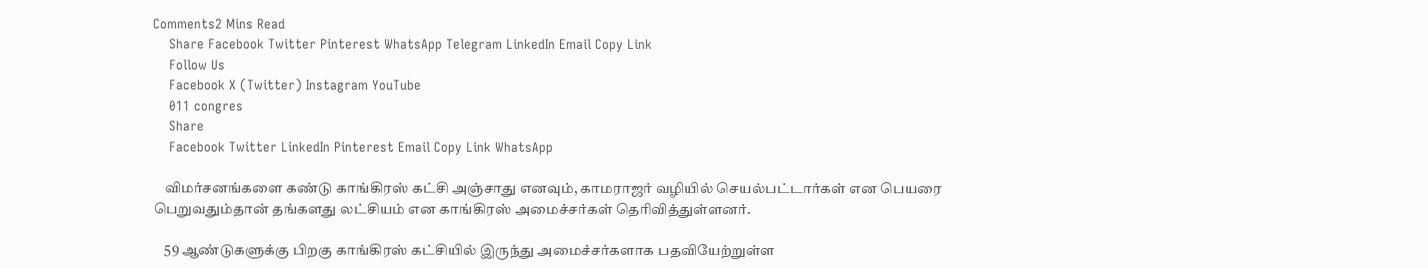Comments2 Mins Read
    Share Facebook Twitter Pinterest WhatsApp Telegram LinkedIn Email Copy Link
    Follow Us
    Facebook X (Twitter) Instagram YouTube
    011 congres
    Share
    Facebook Twitter LinkedIn Pinterest Email Copy Link WhatsApp

    விமர்சனங்களை கண்டு காங்கிரஸ் கட்சி அஞ்சாது எனவும், காமராஜர் வழியில் செயல்பட்டார்கள் என பெயரை பெறுவதும்தான் தங்களது லட்சியம் என காங்கிரஸ் அமைச்சர்கள் தெரிவித்துள்ளனர்.

    59 ஆண்டுகளுக்கு பிறகு காங்கிரஸ் கட்சியில் இருந்து அமைச்சர்களாக பதவியேற்றுள்ள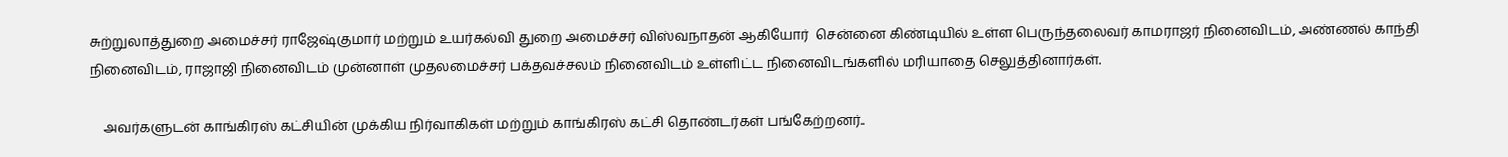சுற்றுலாத்துறை அமைச்சர் ராஜேஷ்குமார் மற்றும் உயர்கல்வி துறை அமைச்சர் விஸ்வநாதன் ஆகியோர்  சென்னை கிண்டியில் உள்ள பெருந்தலைவர் காமராஜர் நினைவிடம், அண்ணல் காந்தி நினைவிடம், ராஜாஜி நினைவிடம் முன்னாள் முதலமைச்சர் பக்தவச்சலம் நினைவிடம் உள்ளிட்ட நினைவிடங்களில் மரியாதை செலுத்தினார்கள்.

    அவர்களுடன் காங்கிரஸ் கட்சியின் முக்கிய நிர்வாகிகள் மற்றும் காங்கிரஸ் கட்சி தொண்டர்கள் பங்கேற்றனர்..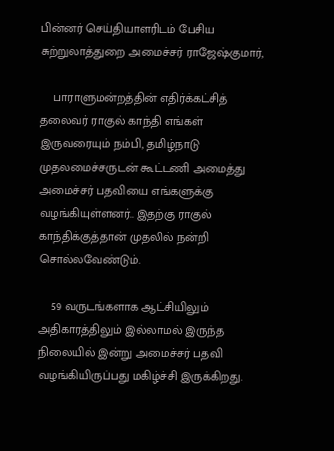பின்னர் செய்தியாளரிடம் பேசிய சுற்றுலாத்துறை அமைச்சர் ராஜேஷ்குமார்,

    பாராளுமன்றத்தின் எதிர்க்கட்சித் தலைவர் ராகுல் காந்தி எங்கள் இருவரையும் நம்பி, தமிழ்நாடு முதலமைச்சருடன் கூட்டணி அமைத்து அமைச்சர் பதவியை எங்களுக்கு வழங்கியுள்ளனர்.. இதற்கு ராகுல் காந்திக்குத்தான் முதலில் நன்றி சொல்லவேண்டும்.

    59 வருடங்களாக ஆட்சியிலும் அதிகாரத்திலும் இல்லாமல் இருந்த நிலையில் இன்று அமைச்சர் பதவி வழங்கியிருப்பது மகிழ்ச்சி இருக்கிறது.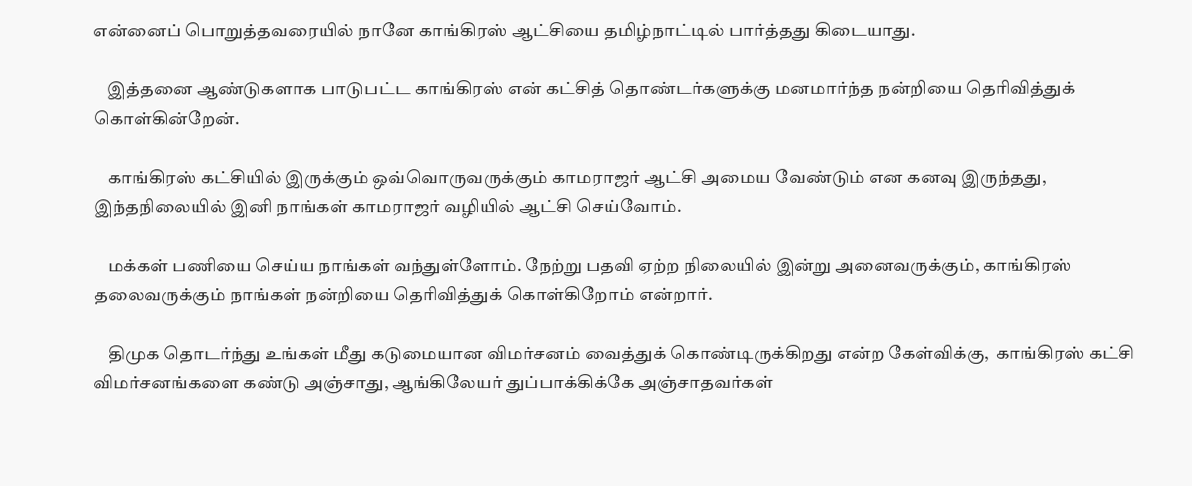என்னைப் பொறுத்தவரையில் நானே காங்கிரஸ் ஆட்சியை தமிழ்நாட்டில் பார்த்தது கிடையாது.

    இத்தனை ஆண்டுகளாக பாடுபட்ட காங்கிரஸ் என் கட்சித் தொண்டர்களுக்கு மனமார்ந்த நன்றியை தெரிவித்துக் கொள்கின்றேன்.

    காங்கிரஸ் கட்சியில் இருக்கும் ஒவ்வொருவருக்கும் காமராஜர் ஆட்சி அமைய வேண்டும் என கனவு இருந்தது, இந்தநிலையில் இனி நாங்கள் காமராஜர் வழியில் ஆட்சி செய்வோம்.

    மக்கள் பணியை செய்ய நாங்கள் வந்துள்ளோம். நேற்று பதவி ஏற்ற நிலையில் இன்று அனைவருக்கும், காங்கிரஸ் தலைவருக்கும் நாங்கள் நன்றியை தெரிவித்துக் கொள்கிறோம் என்றார்.

    திமுக தொடர்ந்து உங்கள் மீது கடுமையான விமர்சனம் வைத்துக் கொண்டிருக்கிறது என்ற கேள்விக்கு,  காங்கிரஸ் கட்சி விமர்சனங்களை கண்டு அஞ்சாது, ஆங்கிலேயர் துப்பாக்கிக்கே அஞ்சாதவர்கள்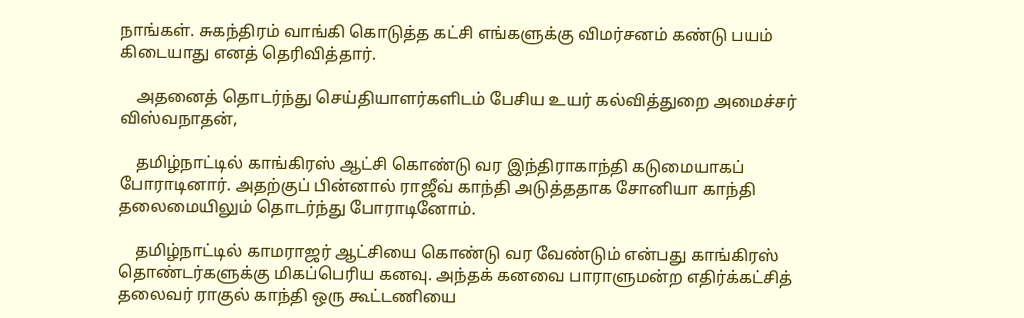நாங்கள். சுகந்திரம் வாங்கி கொடுத்த கட்சி எங்களுக்கு விமர்சனம் கண்டு பயம் கிடையாது எனத் தெரிவித்தார்.

    அதனைத் தொடர்ந்து செய்தியாளர்களிடம் பேசிய உயர் கல்வித்துறை அமைச்சர் விஸ்வநாதன்,

    தமிழ்நாட்டில் காங்கிரஸ் ஆட்சி கொண்டு வர இந்திராகாந்தி கடுமையாகப் போராடினார். அதற்குப் பின்னால் ராஜீவ் காந்தி அடுத்ததாக சோனியா காந்தி தலைமையிலும் தொடர்ந்து போராடினோம்.

    தமிழ்நாட்டில் காமராஜர் ஆட்சியை கொண்டு வர வேண்டும் என்பது காங்கிரஸ் தொண்டர்களுக்கு மிகப்பெரிய கனவு. அந்தக் கனவை பாராளுமன்ற எதிர்க்கட்சித் தலைவர் ராகுல் காந்தி ஒரு கூட்டணியை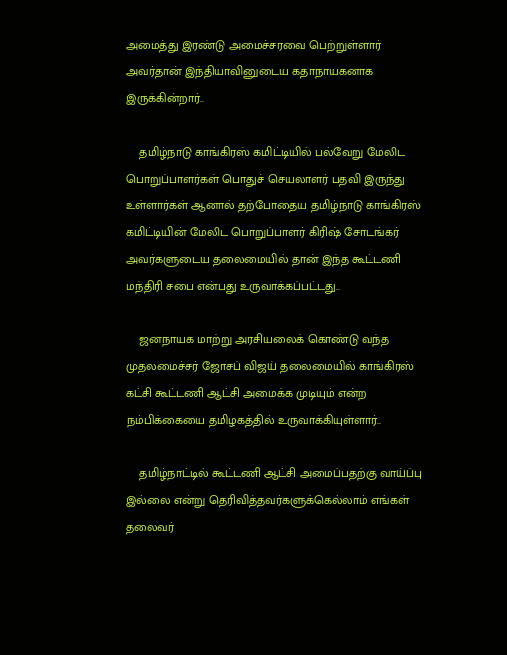அமைத்து இரண்டு அமைச்சரவை பெற்றுள்ளார் அவர்தான் இந்தியாவினுடைய கதாநாயகனாக இருக்கின்றார்..

    தமிழ்நாடு காங்கிரஸ் கமிட்டியில் பல்வேறு மேலிட பொறுப்பாளர்கள் பொதுச் செயலாளர் பதவி இருந்து உள்ளார்கள் ஆனால் தற்போதைய தமிழ்நாடு காங்கிரஸ் கமிட்டியின் மேலிட பொறுப்பாளர் கிரிஷ் சோடங்கர் அவர்களுடைய தலைமையில் தான் இந்த கூட்டணி மந்திரி சபை என்பது உருவாக்கப்பட்டது..

    ஜனநாயக மாற்று அரசியலைக் கொண்டு வந்த முதலமைச்சர் ஜோசப் விஜய் தலைமையில் காங்கிரஸ் கட்சி கூட்டணி ஆட்சி அமைக்க முடியும் என்ற நம்பிக்கையை தமிழகத்தில் உருவாக்கியுள்ளார்..

    தமிழ்நாட்டில் கூட்டணி ஆட்சி அமைப்பதற்கு வாய்ப்பு இல்லை என்று தெரிவித்தவர்களுக்கெல்லாம் எங்கள் தலைவர்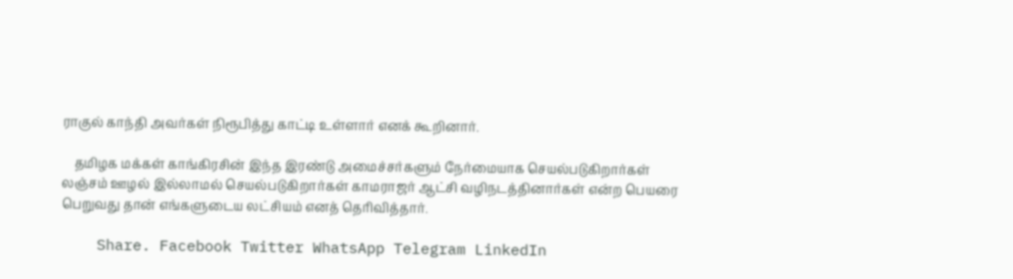ராகுல் காந்தி அவர்கள் நிரூபித்து காட்டி உள்ளார் எனக் கூறினார்.

    தமிழக மக்கள் காங்கிரசின் இந்த இரண்டு அமைச்சர்களும் நேர்மையாக செயல்படுகிறார்கள் லஞ்சம் ஊழல் இல்லாமல் செயல்படுகிறார்கள் காமராஜர் ஆட்சி வழிநடத்தினார்கள் என்ற பெயரை பெறுவது தான் எங்களுடைய லட்சியம் எனத் தெரிவித்தார்.

    Share. Facebook Twitter WhatsApp Telegram LinkedIn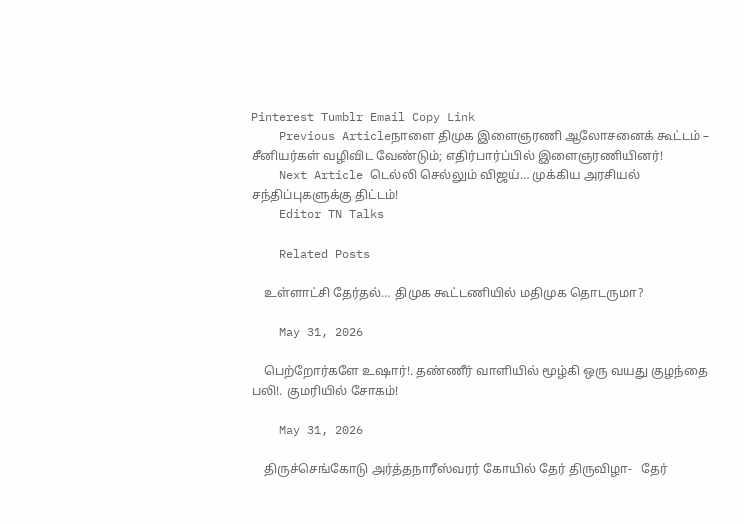Pinterest Tumblr Email Copy Link
    Previous Articleநாளை திமுக இளைஞரணி ஆலோசனைக் கூட்டம் – சீனியர்கள் வழிவிட வேண்டும்; எதிர்பார்ப்பில் இளைஞரணியினர்!
    Next Article டெல்லி செல்லும் விஜய்… முக்கிய அரசியல் சந்திப்புகளுக்கு திட்டம்!
    Editor TN Talks

    Related Posts

    உள்ளாட்சி தேர்தல்… திமுக கூட்டணியில் மதிமுக தொடருமா?

    May 31, 2026

    பெற்றோர்களே உஷார்!. தண்ணீர் வாளியில் மூழ்கி ஒரு வயது குழந்தை பலி!. குமரியில் சோகம்!

    May 31, 2026

    திருச்செங்கோடு அர்த்தநாரீஸ்வரர் கோயில் தேர் திருவிழா-   தேர்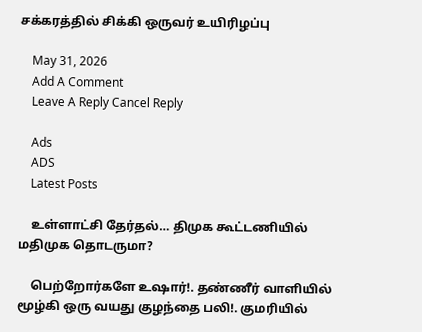சக்கரத்தில் சிக்கி ஒருவர் உயிரிழப்பு

    May 31, 2026
    Add A Comment
    Leave A Reply Cancel Reply

    Ads
    ADS
    Latest Posts

    உள்ளாட்சி தேர்தல்… திமுக கூட்டணியில் மதிமுக தொடருமா?

    பெற்றோர்களே உஷார்!. தண்ணீர் வாளியில் மூழ்கி ஒரு வயது குழந்தை பலி!. குமரியில்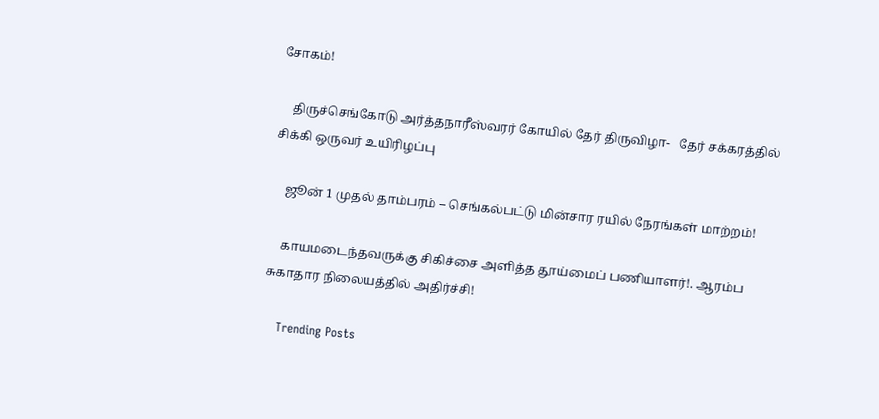சோகம்!

    திருச்செங்கோடு அர்த்தநாரீஸ்வரர் கோயில் தேர் திருவிழா-   தேர் சக்கரத்தில் சிக்கி ஒருவர் உயிரிழப்பு

    ஜூன் 1 முதல் தாம்பரம் – செங்கல்பட்டு மின்சார ரயில் நேரங்கள் மாற்றம்!

    காயமடைந்தவருக்கு சிகிச்சை அளித்த தூய்மைப் பணியாளர்!. ஆரம்ப சுகாதார நிலையத்தில் அதிர்ச்சி!

    Trending Posts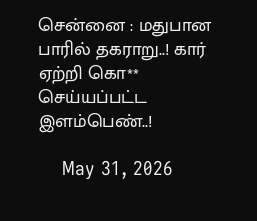சென்னை : மதுபான பாரில் தகராறு..! கார் ஏற்றி கொ** செய்யப்பட்ட இளம்பெண்..!

    May 31, 2026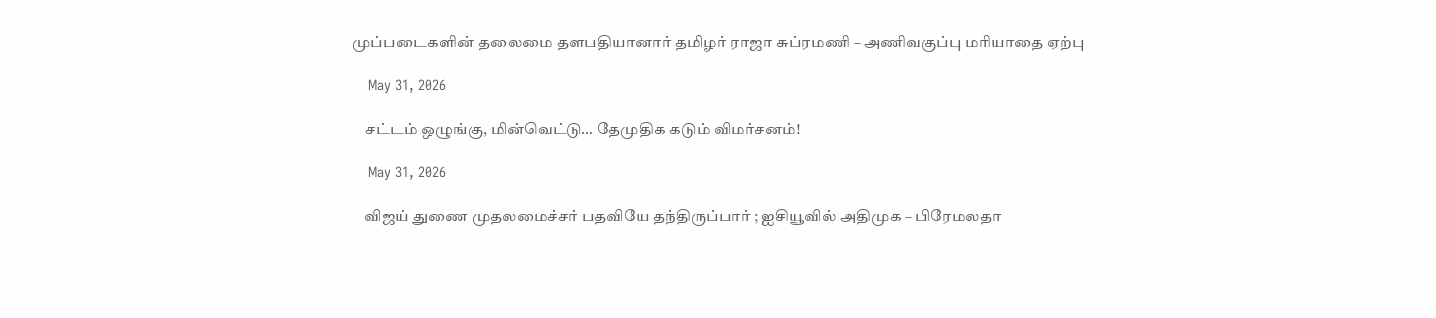முப்படைகளின் தலைமை தளபதியானார் தமிழர் ராஜா சுப்ரமணி – அணிவகுப்பு மரியாதை ஏற்பு

    May 31, 2026

    சட்டம் ஒழுங்கு, மின்வெட்டு… தேமுதிக கடும் விமர்சனம்!

    May 31, 2026

    விஜய் துணை முதலமைச்சர் பதவியே தந்திருப்பார் ; ஐசியூவில் அதிமுக – பிரேமலதா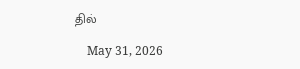தில்

    May 31, 2026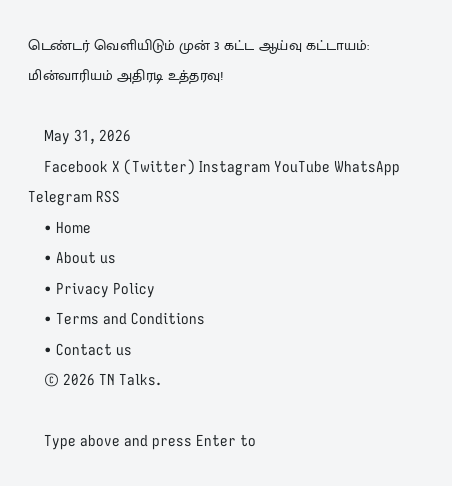டெண்டர் வெளியிடும் முன் 3 கட்ட ஆய்வு கட்டாயம்: மின்வாரியம் அதிரடி உத்தரவு!

    May 31, 2026
    Facebook X (Twitter) Instagram YouTube WhatsApp Telegram RSS
    • Home
    • About us
    • Privacy Policy
    • Terms and Conditions
    • Contact us
    © 2026 TN Talks.

    Type above and press Enter to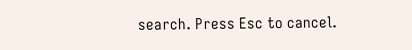search. Press Esc to cancel.